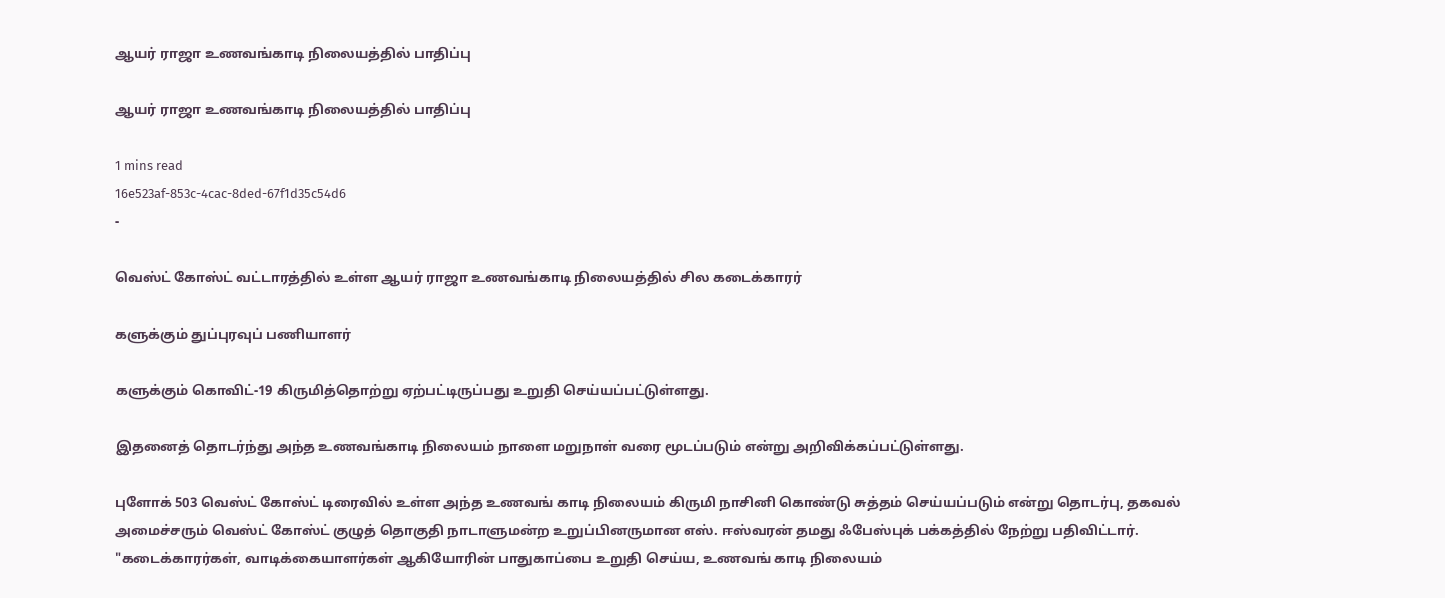ஆயர் ராஜா உணவங்காடி நிலையத்தில் பாதிப்பு

ஆயர் ராஜா உணவங்காடி நிலையத்தில் பாதிப்பு

1 mins read
16e523af-853c-4cac-8ded-67f1d35c54d6
-

வெஸ்ட் கோஸ்ட் வட்டாரத்தில் உள்ள ஆயர் ராஜா உணவங்காடி நிலையத்தில் சில கடைக்காரர்

களுக்கும் துப்புரவுப் பணியாளர்

களுக்கும் கொவிட்-19 கிருமித்தொற்று ஏற்பட்டிருப்பது உறுதி செய்யப்பட்டுள்ளது.

இதனைத் தொடர்ந்து அந்த உணவங்காடி நிலையம் நாளை மறுநாள் வரை மூடப்படும் என்று அறிவிக்கப்பட்டுள்ளது.

புளோக் 503 வெஸ்ட் கோஸ்ட் டிரைவில் உள்ள அந்த உணவங் காடி நிலையம் கிருமி நாசினி கொண்டு சுத்தம் செய்யப்படும் என்று தொடர்பு, தகவல் அமைச்சரும் வெஸ்ட் கோஸ்ட் குழுத் தொகுதி நாடாளுமன்ற உறுப்பினருமான எஸ். ஈஸ்வரன் தமது ஃபேஸ்புக் பக்கத்தில் நேற்று பதிவிட்டார். "கடைக்காரர்கள், வாடிக்கையாளர்கள் ஆகியோரின் பாதுகாப்பை உறுதி செய்ய, உணவங் காடி நிலையம்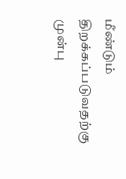மீண்டும் திறக்கப்படுவதற்கு முன்பு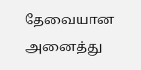தேவையான அனைத்து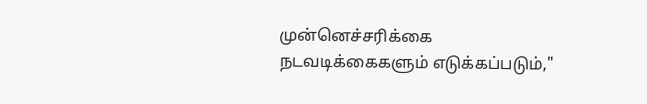முன்னெச்சரிக்கை நடவடிக்கைகளும் எடுக்கப்படும்,"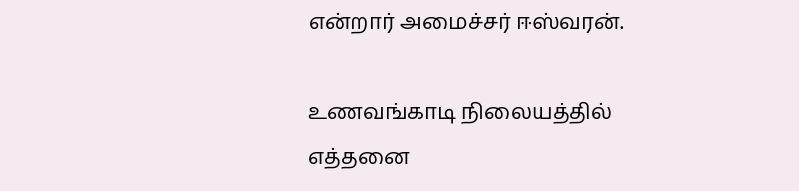என்றார் அமைச்சர் ஈஸ்வரன்.

உணவங்காடி நிலையத்தில் எத்தனை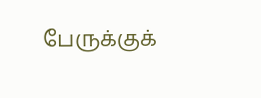பேருக்குக்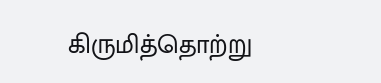கிருமித்தொற்று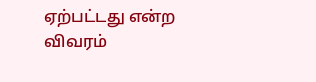ஏற்பட்டது என்ற விவரம்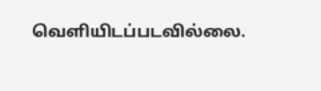வெளியிடப்படவில்லை.